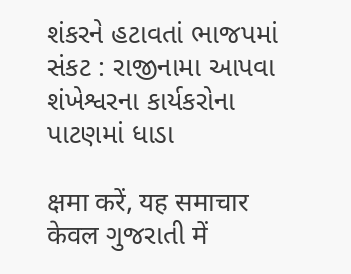શંકરને હટાવતાં ભાજપમાં સંકટ : રાજીનામા આપવા શંખેશ્વરના કાર્યકરોના પાટણમાં ધાડા

क्षमा करें, यह समाचार केवल ગુજરાતી में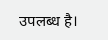उपलब्ध है।